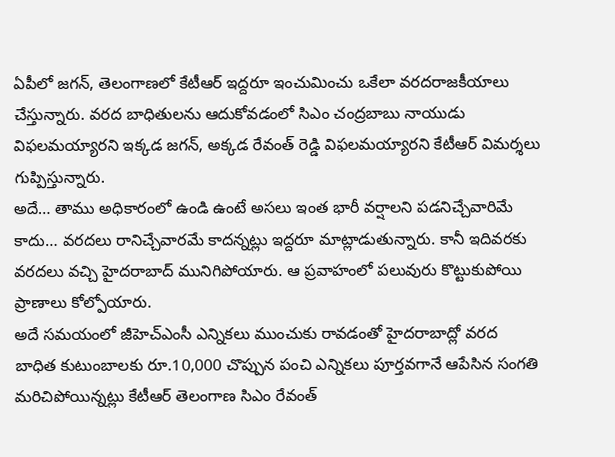ఏపీలో జగన్, తెలంగాణలో కేటీఆర్ ఇద్దరూ ఇంచుమించు ఒకేలా వరదరాజకీయాలు చేస్తున్నారు. వరద బాధితులను ఆదుకోవడంలో సిఎం చంద్రబాబు నాయుడు విఫలమయ్యారని ఇక్కడ జగన్, అక్కడ రేవంత్ రెడ్డి విఫలమయ్యారని కేటీఆర్ విమర్శలు గుప్పిస్తున్నారు.
అదే… తాము అధికారంలో ఉండి ఉంటే అసలు ఇంత భారీ వర్షాలని పడనిచ్చేవారిమే కాదు… వరదలు రానిచ్చేవారమే కాదన్నట్లు ఇద్దరూ మాట్లాడుతున్నారు. కానీ ఇదివరకు వరదలు వచ్చి హైదరాబాద్ మునిగిపోయారు. ఆ ప్రవాహంలో పలువురు కొట్టుకుపోయి ప్రాణాలు కోల్పోయారు.
అదే సమయంలో జీహెచ్ఎంసీ ఎన్నికలు ముంచుకు రావడంతో హైదరాబాద్లో వరద బాధిత కుటుంబాలకు రూ.10,000 చొప్పున పంచి ఎన్నికలు పూర్తవగానే ఆపేసిన సంగతి మరిచిపోయిన్నట్లు కేటీఆర్ తెలంగాణ సిఎం రేవంత్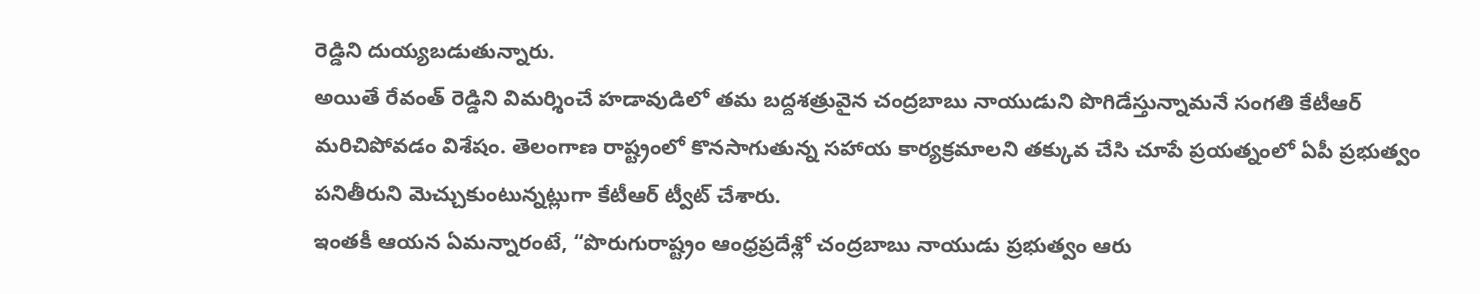రెడ్డిని దుయ్యబడుతున్నారు.
అయితే రేవంత్ రెడ్డిని విమర్శించే హడావుడిలో తమ బద్దశత్రువైన చంద్రబాబు నాయుడుని పొగిడేస్తున్నామనే సంగతి కేటీఆర్ మరిచిపోవడం విశేషం. తెలంగాణ రాష్ట్రంలో కొనసాగుతున్న సహాయ కార్యక్రమాలని తక్కువ చేసి చూపే ప్రయత్నంలో ఏపీ ప్రభుత్వం పనితీరుని మెచ్చుకుంటున్నట్లుగా కేటీఆర్ ట్వీట్ చేశారు.
ఇంతకీ ఆయన ఏమన్నారంటే, “పొరుగురాష్ట్రం ఆంధ్రప్రదేశ్లో చంద్రబాబు నాయుడు ప్రభుత్వం ఆరు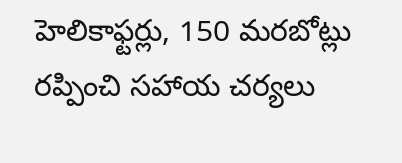హెలికాఫ్టర్లు, 150 మరబోట్లు రప్పించి సహాయ చర్యలు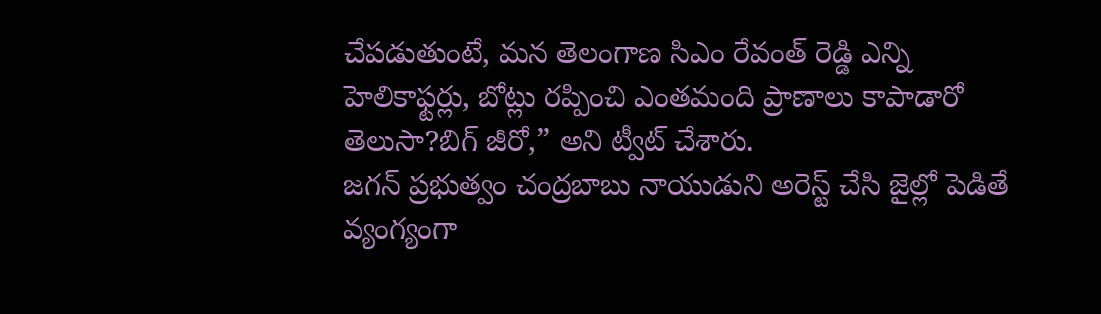చేపడుతుంటే, మన తెలంగాణ సిఎం రేవంత్ రెడ్డి ఎన్ని హెలికాఫ్టర్లు, బోట్లు రప్పించి ఎంతమంది ప్రాణాలు కాపాడారో తెలుసా?బిగ్ జీరో,” అని ట్వీట్ చేశారు.
జగన్ ప్రభుత్వం చంద్రబాబు నాయుడుని అరెస్ట్ చేసి జైల్లో పెడితే వ్యంగ్యంగా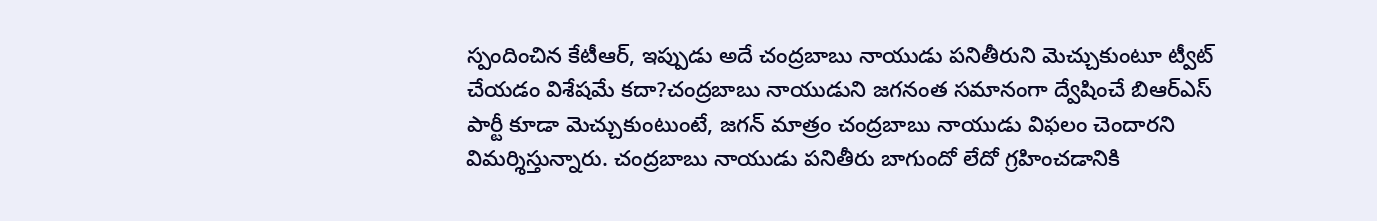స్పందించిన కేటీఆర్, ఇప్పుడు అదే చంద్రబాబు నాయుడు పనితీరుని మెచ్చుకుంటూ ట్వీట్ చేయడం విశేషమే కదా?చంద్రబాబు నాయుడుని జగనంత సమానంగా ద్వేషించే బిఆర్ఎస్ పార్టీ కూడా మెచ్చుకుంటుంటే, జగన్ మాత్రం చంద్రబాబు నాయుడు విఫలం చెందారని విమర్శిస్తున్నారు. చంద్రబాబు నాయుడు పనితీరు బాగుందో లేదో గ్రహించడానికి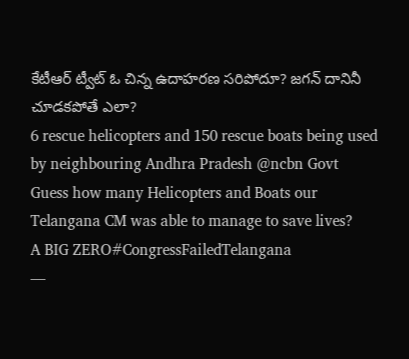కేటీఆర్ ట్వీట్ ఓ చిన్న ఉదాహరణ సరిపోదూ? జగన్ దానినీ చూడకపోతే ఎలా?
6 rescue helicopters and 150 rescue boats being used by neighbouring Andhra Pradesh @ncbn Govt
Guess how many Helicopters and Boats our Telangana CM was able to manage to save lives?
A BIG ZERO#CongressFailedTelangana
—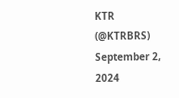KTR (@KTRBRS) September 2, 2024